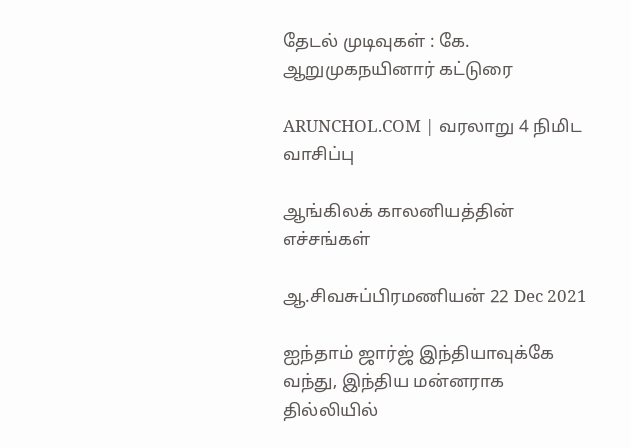தேடல் முடிவுகள் : கே. ஆறுமுகநயினார் கட்டுரை

ARUNCHOL.COM | வரலாறு 4 நிமிட வாசிப்பு

ஆங்கிலக் காலனியத்தின் எச்சங்கள்

ஆ.சிவசுப்பிரமணியன் 22 Dec 2021

ஐந்தாம் ஜார்ஜ் இந்தியாவுக்கே வந்து, இந்திய மன்னராக தில்லியில்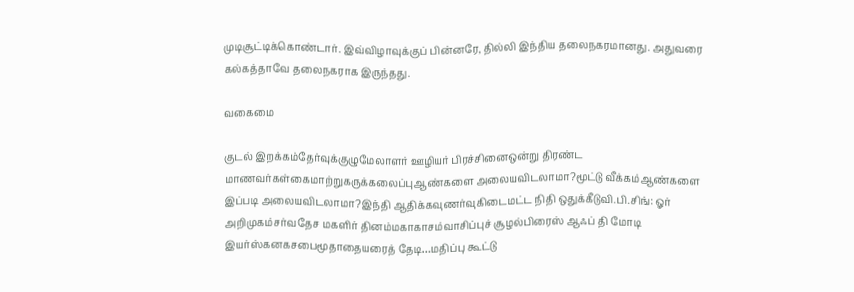முடிசூட்டிக்கொண்டார். இவ்விழாவுக்குப் பின்னரே, தில்லி இந்திய தலைநகரமானது. அதுவரை கல்கத்தாவே தலைநகராக இருந்தது.

வகைமை

குடல் இறக்கம்தேர்வுக்குழுமேலாளர் ஊழியர் பிரச்சினைஒன்று திரண்ட மாணவர்கள்கைமாற்றுகருக்கலைப்புஆண்களை அலையவிடலாமா?மூட்டு வீக்கம்ஆண்களை இப்படி அலையவிடலாமா?இந்தி ஆதிக்கவுணர்வுகிடைமட்ட நிதி ஒதுக்கீடுவி.பி.சிங்: ஓர் அறிமுகம்சர்வதேச மகளிர் தினம்மகாகாசம்வாசிப்புச் சூழல்பிரைஸ் ஆஃப் தி மோடி இயர்ஸ்கனகசபைமூதாதையரைத் தேடி…மதிப்பு கூட்டு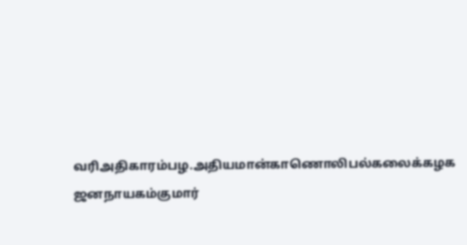வரிஅதிகாரம்பழ.அதியமான்காணொலிபல்கலைக்கழக ஜனநாயகம்குமார்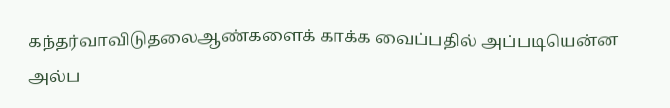கந்தர்வாவிடுதலைஆண்களைக் காக்க வைப்பதில் அப்படியென்ன அல்ப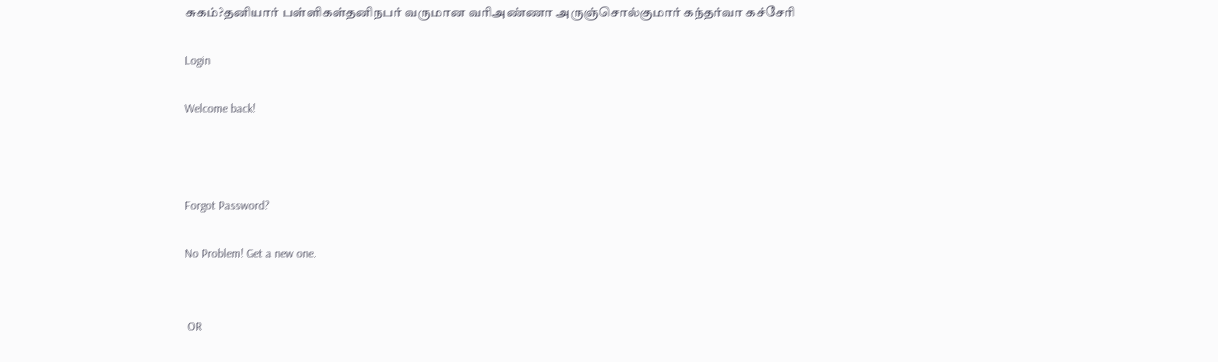சுகம்?தனியார் பள்ளிகள்தனிநபர் வருமான வரிஅண்ணா அருஞ்சொல்குமார் கந்தர்வா கச்சேரி

Login

Welcome back!



Forgot Password?

No Problem! Get a new one.


 OR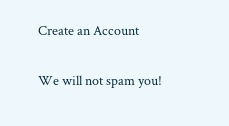Create an Account

We will not spam you!